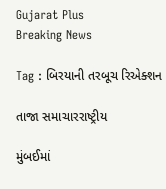Gujarat Plus
Breaking News

Tag : બિરયાની તરબૂચ રિએક્શન

તાજા સમાચારરાષ્ટ્રીય

મુંબઈમાં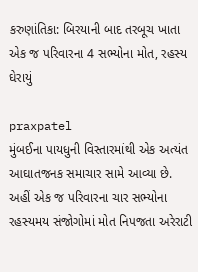કરુણાંતિકા: બિરયાની બાદ તરબૂચ ખાતા એક જ પરિવારના 4 સભ્યોના મોત, રહસ્ય ઘેરાયું

praxpatel
મુંબઈના પાયધુની વિસ્તારમાંથી એક અત્યંત આઘાતજનક સમાચાર સામે આવ્યા છે. અહીં એક જ પરિવારના ચાર સભ્યોના રહસ્યમય સંજોગોમાં મોત નિપજતા અરેરાટી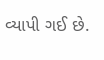વ્યાપી ગઈ છે.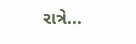રાત્રે...